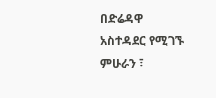በድሬዳዋ አስተዳደር የሚገኙ ምሁራን ፣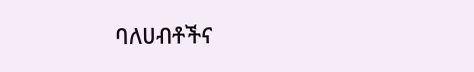ባለሀብቶችና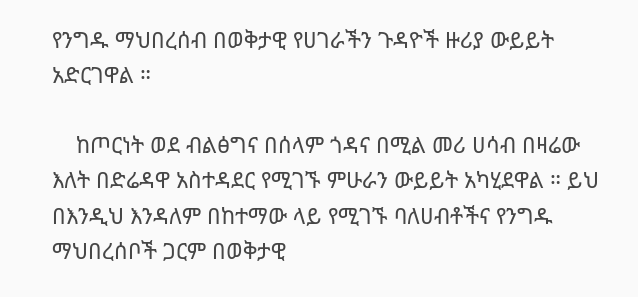የንግዱ ማህበረሰብ በወቅታዊ የሀገራችን ጉዳዮች ዙሪያ ውይይት አድርገዋል ።

    ከጦርነት ወደ ብልፅግና በሰላም ጎዳና በሚል መሪ ሀሳብ በዛሬው እለት በድሬዳዋ አስተዳደር የሚገኙ ምሁራን ውይይት አካሂደዋል ። ይህ በእንዲህ እንዳለም በከተማው ላይ የሚገኙ ባለሀብቶችና የንግዱ ማህበረሰቦች ጋርም በወቅታዊ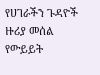የሀገራችን ጉዳዮች ዙሪያ መሰል የውይይት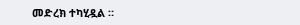መድረክ ተካሂዷል ።